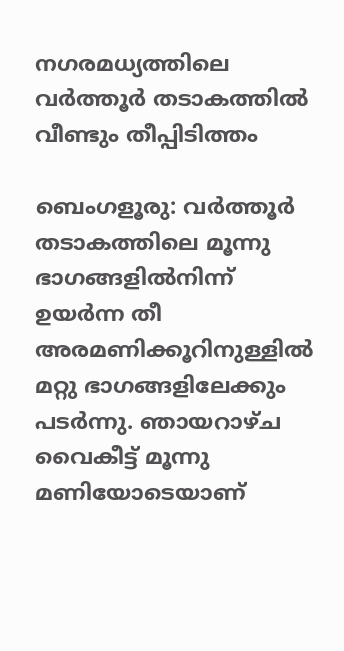നഗരമധ്യത്തിലെ വർത്തൂർ തടാകത്തിൽ വീണ്ടും തീപ്പിടിത്തം

ബെംഗളൂരു: വർത്തൂർ തടാകത്തിലെ മൂന്നു ഭാഗങ്ങളിൽനിന്ന് ഉയർന്ന തീ അരമണിക്കൂറിനുള്ളിൽ മറ്റു ഭാഗങ്ങളിലേക്കും പടർന്നു. ഞായറാഴ്ച വൈകീട്ട് മൂന്നു മണിയോടെയാണ്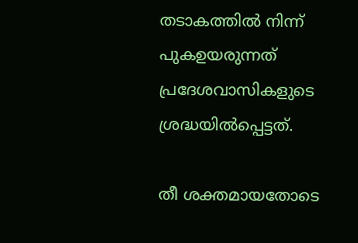തടാകത്തിൽ നിന്ന് പുകഉയരുന്നത് പ്രദേശവാസികളുടെ ശ്രദ്ധയിൽപ്പെട്ടത്.

തീ ശക്തമായതോടെ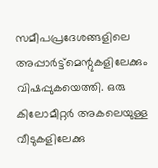സമീപപ്രദേശങ്ങളിലെ അപ്പാർട്ട്‌മെന്റുകളിലേക്കും വിഷപ്പുകയെത്തി. ഒരു കിലോമീറ്റർ അകലെയുള്ള വീടുകളിലേക്കു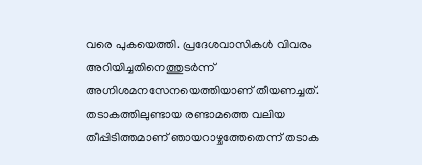വരെ പുകയെത്തി. പ്രദേശവാസികൾ വിവരം അറിയിച്ചതിനെത്തുടർന്ന് അഗ്നിശമനസേനയെത്തിയാണ് തീയണച്ചത്. തടാകത്തിലുണ്ടായ രണ്ടാമത്തെ വലിയ തീപ്പിടിത്തമാണ് ഞായറാഴ്ചത്തേതെന്ന് തടാക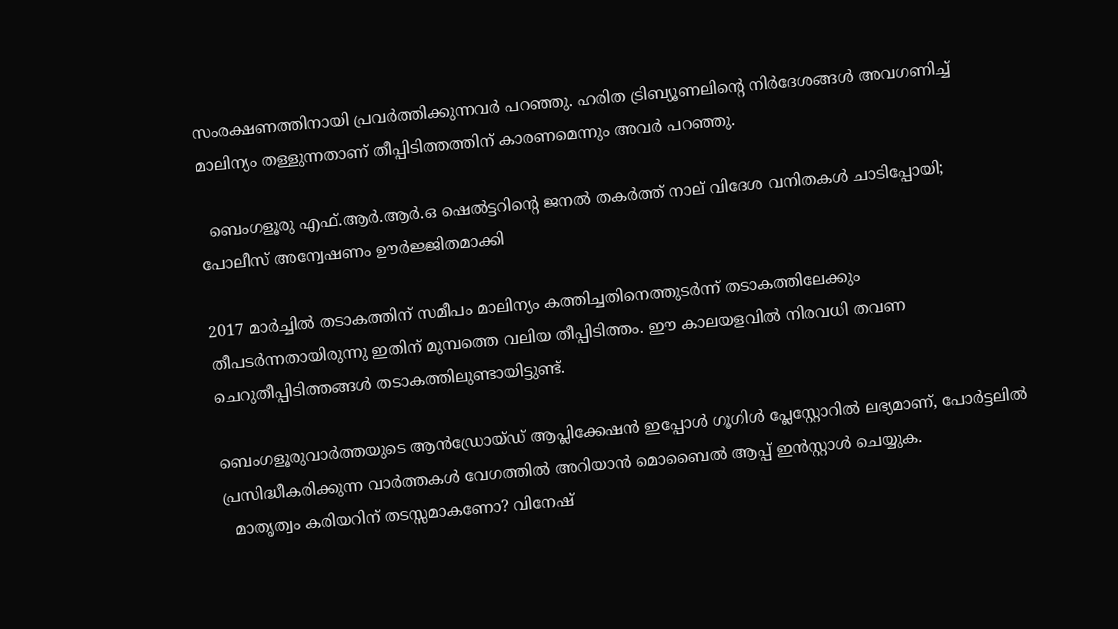സംരക്ഷണത്തിനായി പ്രവർത്തിക്കുന്നവർ പറഞ്ഞു. ഹരിത ട്രിബ്യൂണലിന്റെ നിർദേശങ്ങൾ അവഗണിച്ച് മാലിന്യം തള്ളുന്നതാണ് തീപ്പിടിത്തത്തിന് കാരണമെന്നും അവർ പറഞ്ഞു.

  ബെംഗളൂരു എഫ്.ആർ.ആർ.ഒ ഷെൽട്ടറിന്റെ ജനൽ തകർത്ത് നാല് വിദേശ വനിതകൾ ചാടിപ്പോയി; പോലീസ് അന്വേഷണം ഊർജ്ജിതമാക്കി

2017 മാർച്ചിൽ തടാകത്തിന് സമീപം മാലിന്യം കത്തിച്ചതിനെത്തുടർന്ന് തടാകത്തിലേക്കും തീപടർന്നതായിരുന്നു ഇതിന് മുമ്പത്തെ വലിയ തീപ്പിടിത്തം. ഈ കാലയളവിൽ നിരവധി തവണ ചെറുതീപ്പിടിത്തങ്ങൾ തടാകത്തിലുണ്ടായിട്ടുണ്ട്.

ബെംഗളൂരുവാർത്തയുടെ ആൻഡ്രോയ്ഡ് ആപ്ലിക്കേഷൻ ഇപ്പോൾ ഗൂഗിൾ പ്ലേസ്റ്റോറിൽ ലഭ്യമാണ്, പോർട്ടലിൽ പ്രസിദ്ധീകരിക്കുന്ന വാർത്തകൾ വേഗത്തിൽ അറിയാൻ മൊബൈൽ ആപ്പ് ഇൻസ്റ്റാൾ ചെയ്യുക.
  മാതൃത്വം കരിയറിന് തടസ്സമാകണോ? വിനേഷ്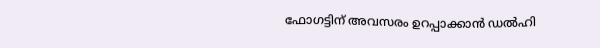ഫോഗട്ടിന് അവസരം ഉറപ്പാക്കാൻ ഡൽഹി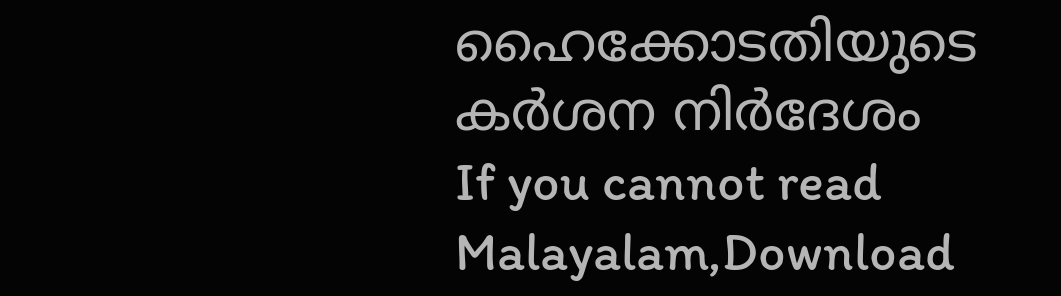ഹൈക്കോടതിയുടെ കർശന നിർദേശം
If you cannot read Malayalam,Download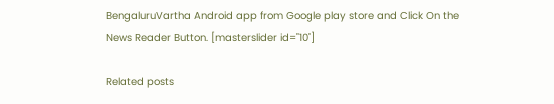BengaluruVartha Android app from Google play store and Click On the News Reader Button. [masterslider id="10"]

Related posts